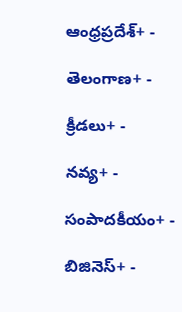ఆంధ్రప్రదేశ్+ -

తెలంగాణ+ -

క్రీడలు+ -

నవ్య+ -

సంపాదకీయం+ -

బిజినెస్+ -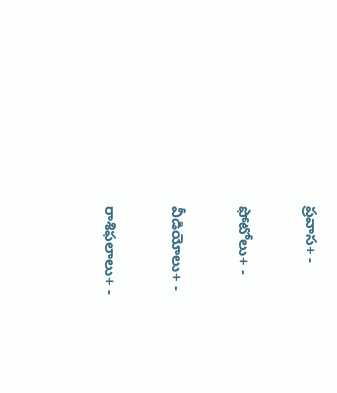ప్రవాస+ -

ఫోటోలు+ -

వీడియోలు+ -

రాశిఫలాలు+ -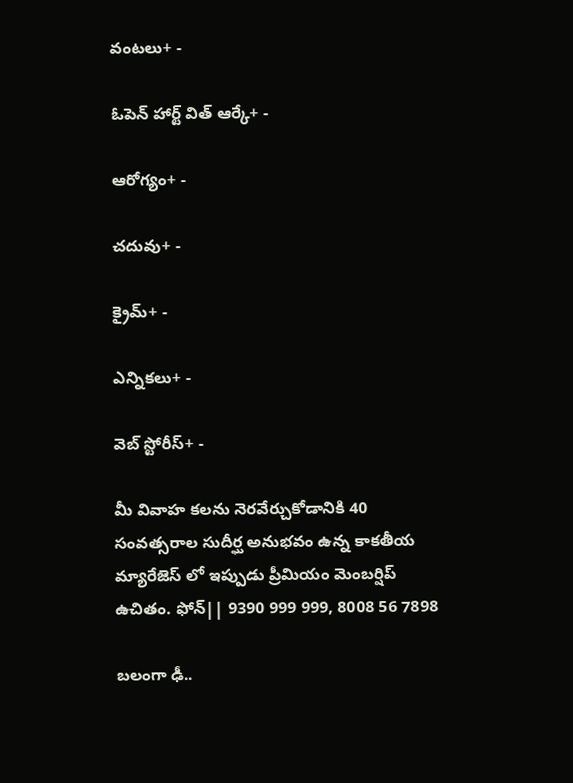వంటలు+ -

ఓపెన్ హార్ట్ విత్ ఆర్కే+ -

ఆరోగ్యం+ -

చదువు+ -

క్రైమ్+ -

ఎన్నికలు+ -

వెబ్ స్టోరీస్+ -

మీ వివాహ కలను నెరవేర్చుకోడానికి 40 సంవత్సరాల సుదీర్ఘ అనుభవం ఉన్న కాకతీయ మ్యారేజెస్ లో ఇప్పుడు ప్రీమియం మెంబర్షిప్ ఉచితం. ఫోన్|| 9390 999 999, 8008 56 7898

బలంగా ఢీ..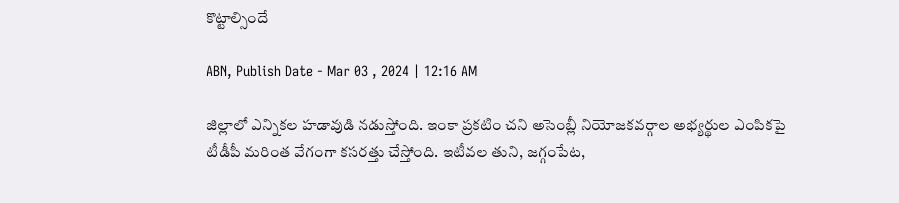కొట్టాల్సిందే

ABN, Publish Date - Mar 03 , 2024 | 12:16 AM

జిల్లాలో ఎన్నికల హడావుడి నడుస్తోంది. ఇంకా ప్రకటిం చని అసెంబ్లీ నియోజకవర్గాల అభ్యర్థుల ఎంపికపై టీడీపీ మరింత వేగంగా కసరత్తు చేస్తోంది. ఇటీవల తుని, జగ్గంపేట,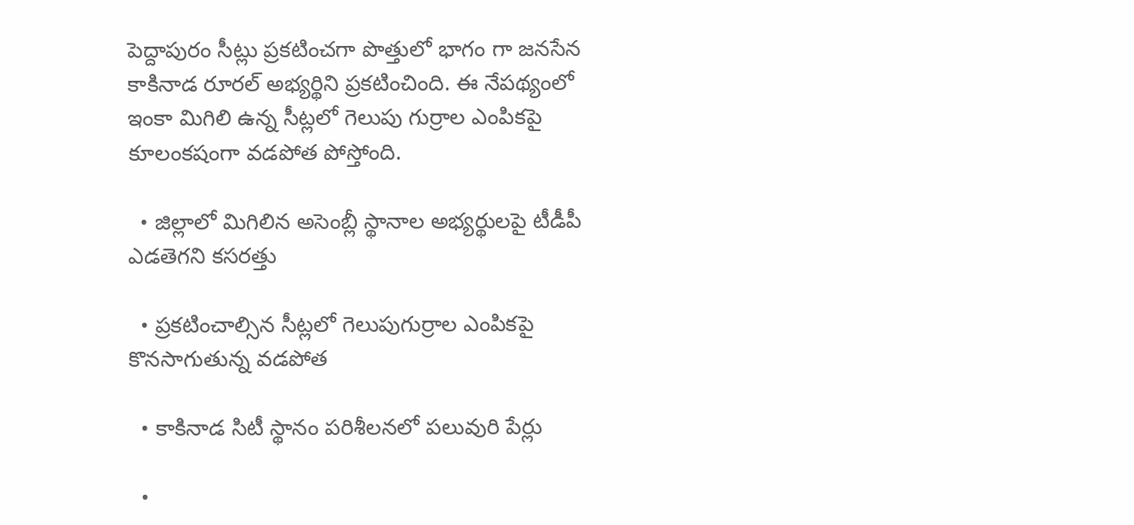పెద్దాపురం సీట్లు ప్రకటించగా పొత్తులో భాగం గా జనసేన కాకినాడ రూరల్‌ అభ్యర్థిని ప్రకటించింది. ఈ నేపథ్యంలో ఇంకా మిగిలి ఉన్న సీట్లలో గెలుపు గుర్రాల ఎంపికపై కూలంకషంగా వడపోత పోస్తోంది.

  • జిల్లాలో మిగిలిన అసెంబ్లీ స్థానాల అభ్యర్థులపై టీడీపీ ఎడతెగని కసరత్తు

  • ప్రకటించాల్సిన సీట్లలో గెలుపుగుర్రాల ఎంపికపై కొనసాగుతున్న వడపోత

  • కాకినాడ సిటీ స్థానం పరిశీలనలో పలువురి పేర్లు

  •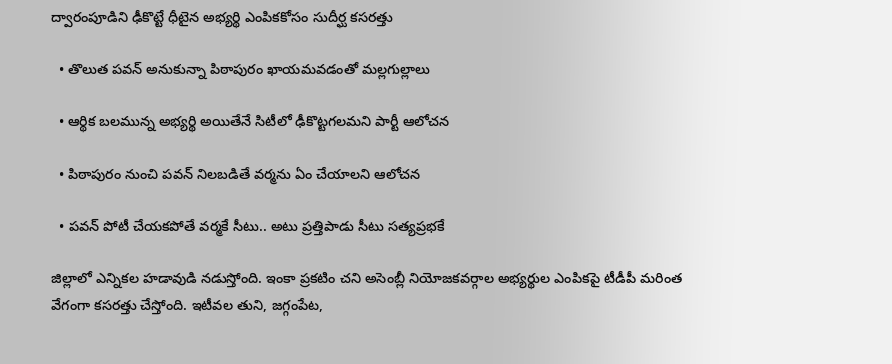ద్వారంపూడిని ఢీకొట్టే ధీటైన అభ్యర్థి ఎంపికకోసం సుదీర్ఘ కసరత్తు

  • తొలుత పవన్‌ అనుకున్నా పిఠాపురం ఖాయమవడంతో మల్లగుల్లాలు

  • ఆర్థిక బలమున్న అభ్యర్థి అయితేనే సిటీలో ఢీకొట్టగలమని పార్టీ ఆలోచన

  • పిఠాపురం నుంచి పవన్‌ నిలబడితే వర్మను ఏం చేయాలని ఆలోచన

  • పవన్‌ పోటీ చేయకపోతే వర్మకే సీటు.. అటు ప్రత్తిపాడు సీటు సత్యప్రభకే

జిల్లాలో ఎన్నికల హడావుడి నడుస్తోంది. ఇంకా ప్రకటిం చని అసెంబ్లీ నియోజకవర్గాల అభ్యర్థుల ఎంపికపై టీడీపీ మరింత వేగంగా కసరత్తు చేస్తోంది. ఇటీవల తుని, జగ్గంపేట,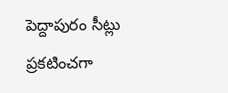పెద్దాపురం సీట్లు ప్రకటించగా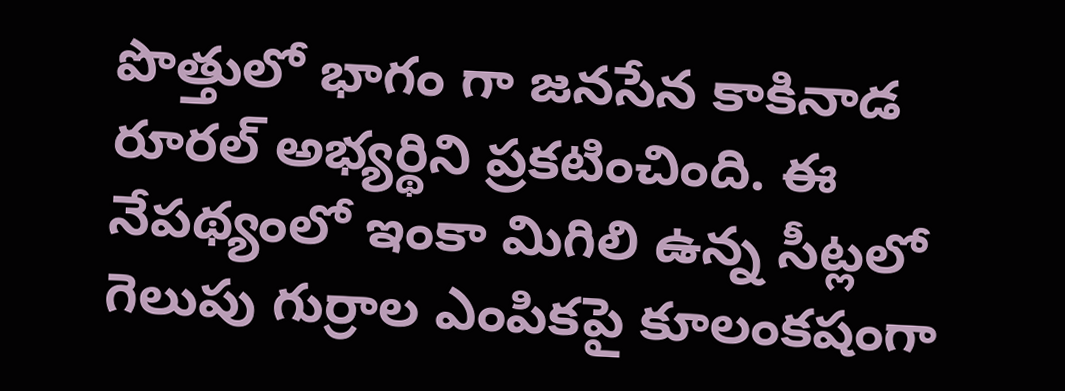పొత్తులో భాగం గా జనసేన కాకినాడ రూరల్‌ అభ్యర్థిని ప్రకటించింది. ఈ నేపథ్యంలో ఇంకా మిగిలి ఉన్న సీట్లలో గెలుపు గుర్రాల ఎంపికపై కూలంకషంగా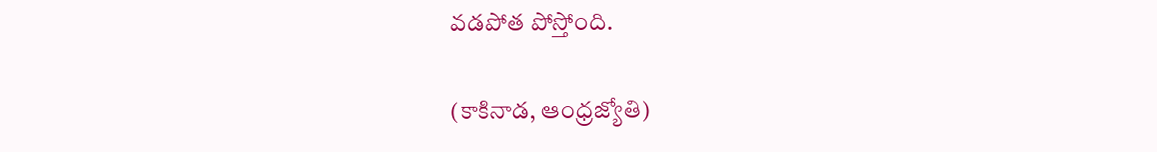వడపోత పోస్తోంది.

(కాకినాడ, ఆంధ్రజ్యోతి)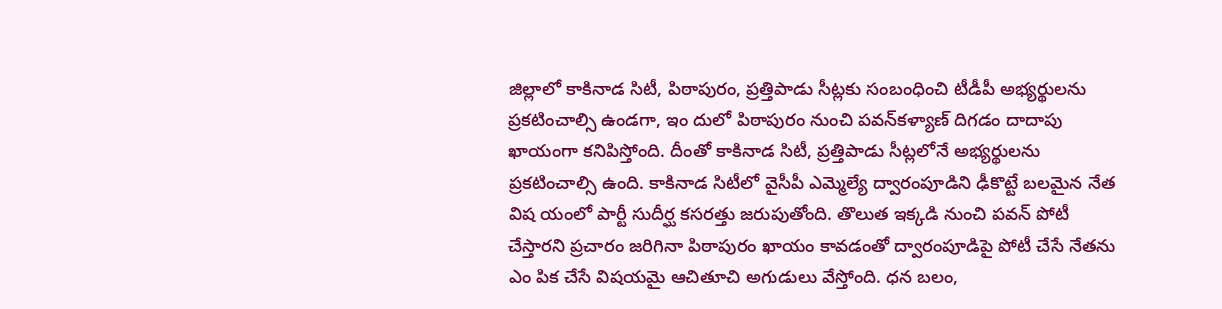జిల్లాలో కాకినాడ సిటీ, పిఠాపురం, ప్రత్తిపాడు సీట్లకు సంబంధించి టీడీపీ అభ్యర్థులను ప్రకటించాల్సి ఉండగా, ఇం దులో పిఠాపురం నుంచి పవన్‌కళ్యాణ్‌ దిగడం దాదాపు ఖాయంగా కనిపిస్తోంది. దీంతో కాకినాడ సిటీ, ప్రత్తిపాడు సీట్లలోనే అభ్యర్థులను ప్రకటించాల్సి ఉంది. కాకినాడ సిటీలో వైసీపీ ఎమ్మెల్యే ద్వారంపూడిని ఢీకొట్టే బలమైన నేత విష యంలో పార్టీ సుదీర్ఘ కసరత్తు జరుపుతోంది. తొలుత ఇక్కడి నుంచి పవన్‌ పోటీ చేస్తారని ప్రచారం జరిగినా పిఠాపురం ఖాయం కావడంతో ద్వారంపూడిపై పోటీ చేసే నేతను ఎం పిక చేసే విషయమై ఆచితూచి అగుడులు వేస్తోంది. ధన బలం,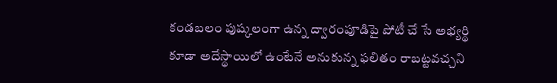కండబలం పుష్కలంగా ఉన్న ద్వారంపూడిపై పోటీ చే సే అభ్యర్థి కూడా అదేస్థాయిలో ఉంటేనే అనుకున్న ఫలితం రాబట్టవచ్చని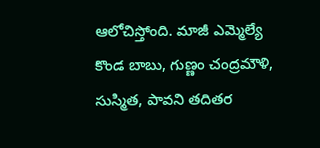ఆలోచిస్తోంది. మాజీ ఎమ్మెల్యే కొండ బాబు, గుణ్ణం చంద్రమౌళి, సుస్మిత, పావని తదితర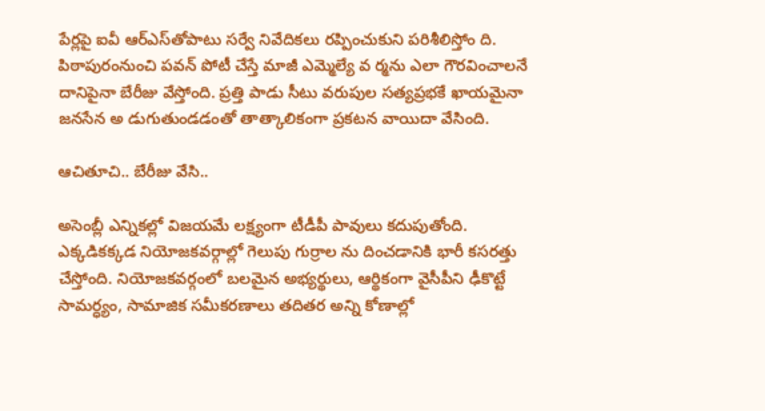పేర్లపై ఐవీ ఆర్‌ఎస్‌తోపాటు సర్వే నివేదికలు రప్పించుకుని పరిశీలిస్తోం ది. పిఠాపురంనుంచి పవన్‌ పోటీ చేస్తే మాజీ ఎమ్మెల్యే వ ర్మను ఎలా గౌరవించాలనే దానిపైనా బేరీజు వేస్తోంది. ప్రత్తి పాడు సీటు వరుపుల సత్యప్రభకే ఖాయమైనా జనసేన అ డుగుతుండడంతో తాత్కాలికంగా ప్రకటన వాయిదా వేసింది.

ఆచితూచి.. బేరీజు వేసి..

అసెంబ్లీ ఎన్నికల్లో విజయమే లక్ష్యంగా టీడీపీ పావులు కదుపుతోంది. ఎక్కడికక్కడ నియోజకవర్గాల్లో గెలుపు గుర్రాల ను దించడానికి భారీ కసరత్తు చేస్తోంది. నియోజకవర్గంలో బలమైన అభ్యర్థులు, ఆర్థికంగా వైసీపీని ఢీకొట్టే సామర్ధ్యం, సామాజిక సమీకరణాలు తదితర అన్ని కోణాల్లో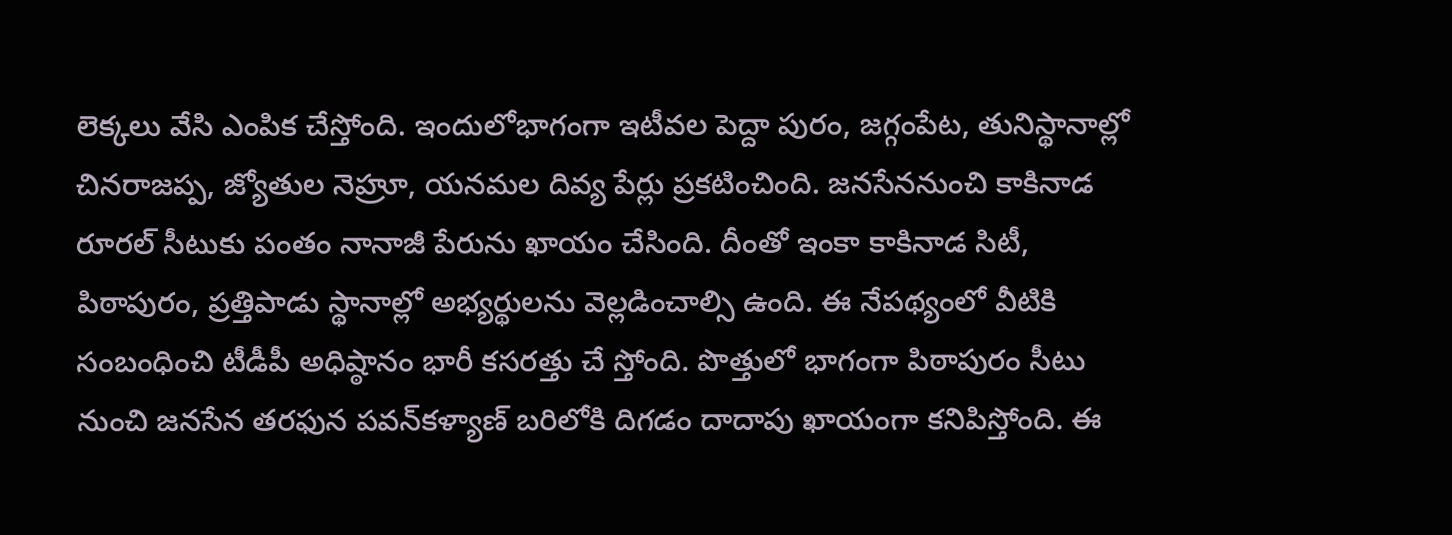లెక్కలు వేసి ఎంపిక చేస్తోంది. ఇందులోభాగంగా ఇటీవల పెద్దా పురం, జగ్గంపేట, తునిస్థానాల్లో చినరాజప్ప, జ్యోతుల నెహ్రూ, యనమల దివ్య పేర్లు ప్రకటించింది. జనసేననుంచి కాకినాడ రూరల్‌ సీటుకు పంతం నానాజీ పేరును ఖాయం చేసింది. దీంతో ఇంకా కాకినాడ సిటీ, పిఠాపురం, ప్రత్తిపాడు స్థానాల్లో అభ్యర్థులను వెల్లడించాల్సి ఉంది. ఈ నేపథ్యంలో వీటికి సంబంధించి టీడీపీ అధిష్ఠానం భారీ కసరత్తు చే స్తోంది. పొత్తులో భాగంగా పిఠాపురం సీటు నుంచి జనసేన తరఫున పవన్‌కళ్యాణ్‌ బరిలోకి దిగడం దాదాపు ఖాయంగా కనిపిస్తోంది. ఈ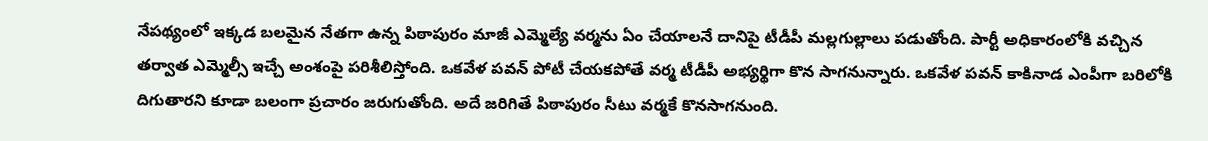నేపథ్యంలో ఇక్కడ బలమైన నేతగా ఉన్న పిఠాపురం మాజీ ఎమ్మెల్యే వర్మను ఏం చేయాలనే దానిపై టీడీపీ మల్లగుల్లాలు పడుతోంది. పార్టీ అధికారంలోకి వచ్చిన తర్వాత ఎమ్మెల్సీ ఇచ్చే అంశంపై పరిశీలిస్తోంది. ఒకవేళ పవన్‌ పోటీ చేయకపోతే వర్మ టీడీపీ అభ్యర్థిగా కొన సాగనున్నారు. ఒకవేళ పవన్‌ కాకినాడ ఎంపీగా బరిలోకి దిగుతారని కూడా బలంగా ప్రచారం జరుగుతోంది. అదే జరిగితే పిఠాపురం సీటు వర్మకే కొనసాగనుంది.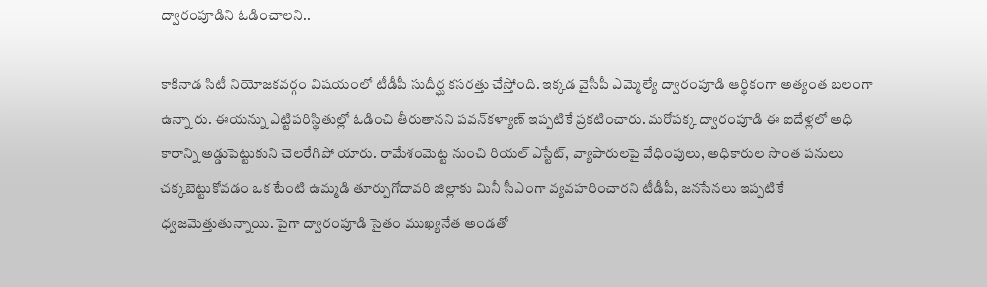ద్వారంపూడిని ఓడించాలని..

కాకినాడ సిటీ నియోజకవర్గం విషయంలో టీడీపీ సుదీర్ఘ కసరత్తు చేస్తోంది. ఇక్కడ వైసీపీ ఎమ్మెల్యే ద్వారంపూడి ఆర్థికంగా అత్యంత బలంగా ఉన్నా రు. ఈయన్ను ఎట్టిపరిస్థితుల్లో ఓడించి తీరుతానని పవన్‌కళ్యాణ్‌ ఇప్పటికే ప్రకటించారు. మరోపక్క ద్వారంపూడి ఈ ఐదేళ్లలో అధి కారాన్ని అడ్డుపెట్టుకుని చెలరేగిపో యారు. రామేశంమెట్ట నుంచి రియల్‌ ఎస్టేట్‌, వ్యాపారులపై వేధింపులు, అధికారుల సొంత పనులు చక్కబెట్టుకోవడం ఒక టేంటి ఉమ్మడి తూర్పుగోదావరి జిల్లాకు మినీ సీఎంగా వ్యవహరించారని టీడీపీ, జనసేనలు ఇప్పటికే ధ్వజమెత్తుతున్నాయి. పైగా ద్వారంపూడి సైతం ముఖ్యనేత అండతో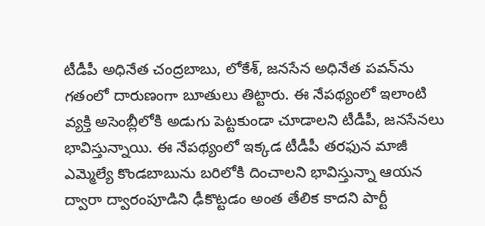టీడీపీ అధినేత చంద్రబాబు, లోకేశ్‌, జనసేన అధినేత పవన్‌ను గతంలో దారుణంగా బూతులు తిట్టారు. ఈ నేపథ్యంలో ఇలాంటి వ్యక్తి అసెంబ్లీలోకి అడుగు పెట్టకుండా చూడాలని టీడీపీ, జనసేనలు భావిస్తున్నాయి. ఈ నేపథ్యంలో ఇక్కడ టీడీపీ తరఫున మాజీ ఎమ్మెల్యే కొండబాబును బరిలోకి దించాలని భావిస్తున్నా ఆయన ద్వారా ద్వారంపూడిని ఢీకొట్టడం అంత తేలిక కాదని పార్టీ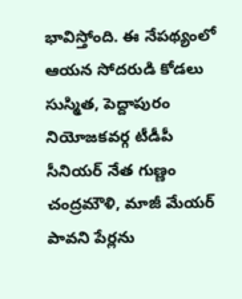భావిస్తోంది. ఈ నేపథ్యంలో ఆయన సోదరుడి కోడలు సుస్మిత, పెద్దాపురం నియోజకవర్గ టీడీపీ సీనియర్‌ నేత గుణ్ణం చంద్రమౌళి, మాజీ మేయర్‌ పావని పేర్లను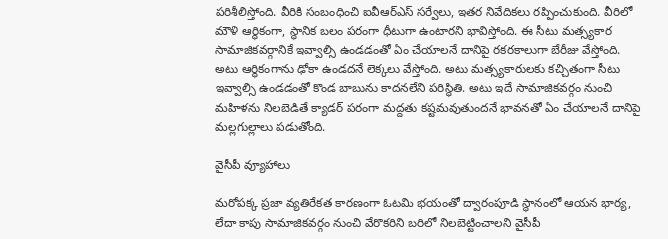పరిశీలిస్తోంది. వీరికి సంబంధించి ఐవీఆర్‌ఎస్‌ సర్వేలు, ఇతర నివేదికలు రప్పించుకుంది. వీరిలో మౌళి ఆర్థికంగా, స్థానిక బలం పరంగా ధీటుగా ఉంటారని భావిస్తోంది. ఈ సీటు మత్స్యకార సామాజికవర్గానికే ఇవ్వాల్సి ఉండడంతో ఏం చేయాలనే దానిపై రకరకాలుగా బేరీజు వేస్తోంది. అటు ఆర్థికంగాను ఢోకా ఉండదనే లెక్కలు వేస్తోంది. అటు మత్స్యకారులకు కచ్చితంగా సీటు ఇవ్వాల్సి ఉండడంతో కొండ బాబును కాదనలేని పరిస్థితి. అటు ఇదే సామాజికవర్గం నుంచి మహిళను నిలబెడితే క్యాడర్‌ పరంగా మద్దతు కష్టమవుతుందనే భావనతో ఏం చేయాలనే దానిపై మల్లగుల్లాలు పడుతోంది.

వైసీపీ వ్యూహాలు

మరోపక్క ప్రజా వ్యతిరేకత కారణంగా ఓటమి భయంతో ద్వారంపూడి స్థానంలో ఆయన భార్య, లేదా కాపు సామాజికవర్గం నుంచి వేరొకరిని బరిలో నిలబెట్టించాలని వైసీపీ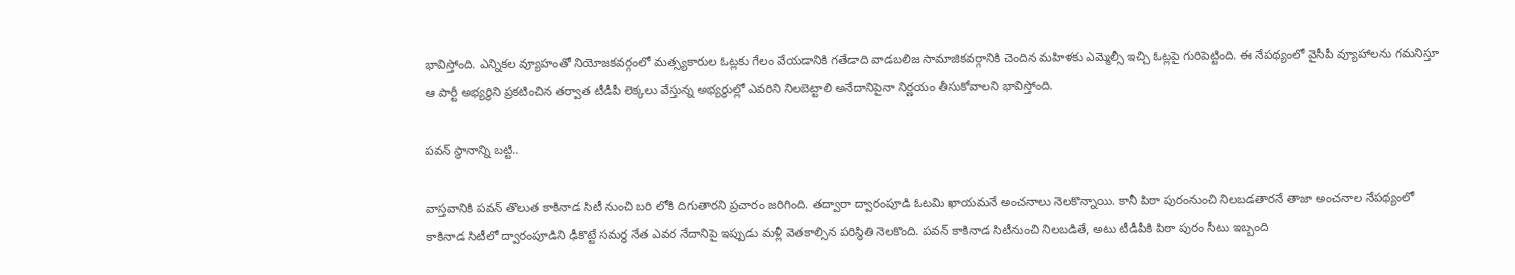భావిస్తోంది. ఎన్నికల వ్యూహంతో నియోజకవర్గంలో మత్స్యకారుల ఓట్లకు గేలం వేయడానికి గతేడాది వాడబలిజ సామాజికవర్గానికి చెందిన మహిళకు ఎమ్మెల్సీ ఇచ్చి ఓట్లపై గురిపెట్టింది. ఈ నేపథ్యంలో వైసీపీ వ్యూహాలను గమనిస్తూ ఆ పార్టీ అభ్యర్థిని ప్రకటించిన తర్వాత టీడీపీ లెక్కలు వేస్తున్న అభ్యర్థుల్లో ఎవరిని నిలబెట్టాలి అనేదానిపైనా నిర్ణయం తీసుకోవాలని భావిస్తోంది.

పవన్‌ స్థానాన్ని బట్టి..

వాస్తవానికి పవన్‌ తొలుత కాకినాడ సిటీ నుంచి బరి లోకి దిగుతారని ప్రచారం జరిగింది. తద్వారా ద్వారంపూడి ఓటమి ఖాయమనే అంచనాలు నెలకొన్నాయి. కానీ పిఠా పురంనుంచి నిలబడతారనే తాజా అంచనాల నేపథ్యంలో కాకినాడ సిటీలో ద్వారంపూడిని ఢీకొట్టే సమర్ధ నేత ఎవర నేదానిపై ఇప్పుడు మళ్లీ వెతకాల్సిన పరిస్థితి నెలకొంది. పవన్‌ కాకినాడ సిటీనుంచి నిలబడితే, అటు టీడీపీకి పిఠా పురం సీటు ఇబ్బంది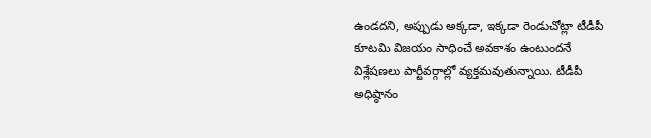ఉండదని, అప్పుడు అక్కడా, ఇక్కడా రెండుచోట్లా టీడీపీ కూటమి విజయం సాధించే అవకాశం ఉంటుందనే విశ్లేషణలు పార్టీవర్గాల్లో వ్యక్తమవుతున్నాయి. టీడీపీ అధిష్ఠానం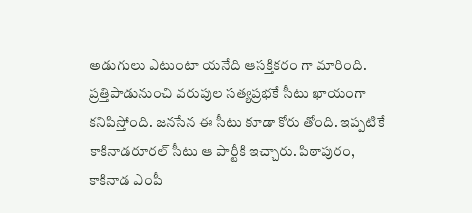అడుగులు ఎటుంటా యనేది ఆసక్తికరం గా మారింది. ప్రత్తిపాడునుంచి వరుపుల సత్యప్రభకే సీటు ఖాయంగా కనిపిస్తోంది. జనసేన ఈ సీటు కూడా కోరు తోంది. ఇప్పటికే కాకినాడరూరల్‌ సీటు ఆ పార్టీకి ఇచ్చారు. పిఠాపురం, కాకినాడ ఎంపీ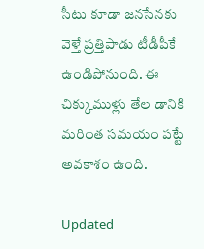సీటు కూడా జనసేనకు వెళ్తే ప్రత్తిపాడు టీడీపీకే ఉండిపోనుంది. ఈ చిక్కుముళ్లు తేల డానికి మరింత సమయం పట్టే అవకాశం ఉంది.

Updated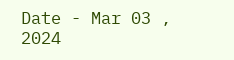Date - Mar 03 , 2024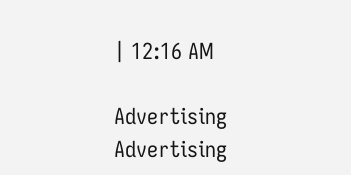| 12:16 AM

Advertising
Advertising